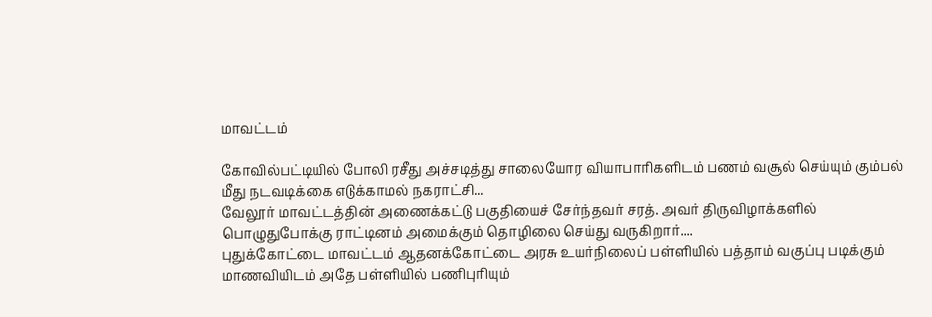மாவட்டம்

கோவில்பட்டியில் போலி ரசீது அச்சடித்து சாலையோர வியாபாரிகளிடம் பணம் வசூல் செய்யும் கும்பல் மீது நடவடிக்கை எடுக்காமல் நகராட்சி...
வேலூர் மாவட்டத்தின் அணைக்கட்டு பகுதியைச் சேர்ந்தவர் சரத். அவர் திருவிழாக்களில் பொழுதுபோக்கு ராட்டினம் அமைக்கும் தொழிலை செய்து வருகிறார்....
புதுக்கோட்டை மாவட்டம் ஆதனக்கோட்டை அரசு உயர்நிலைப் பள்ளியில் பத்தாம் வகுப்பு படிக்கும் மாணவியிடம் அதே பள்ளியில் பணிபுரியும்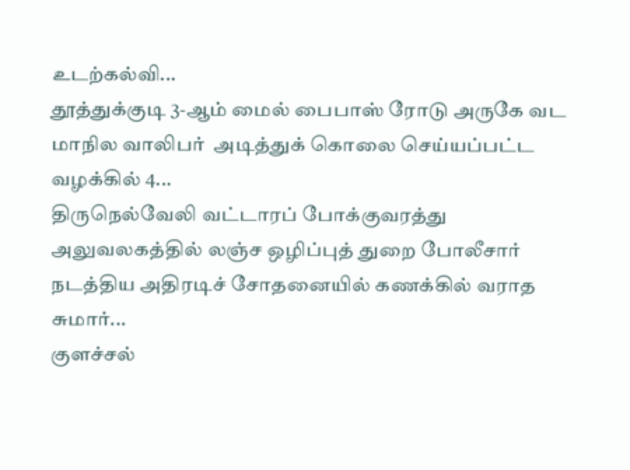உடற்கல்வி...
தூத்துக்குடி 3-ஆம் மைல் பைபாஸ் ரோடு அருகே வட மாநில வாலிபர்  அடித்துக் கொலை செய்யப்பட்ட வழக்கில் 4...
திருநெல்வேலி வட்டாரப் போக்குவரத்து அலுவலகத்தில் லஞ்ச ஒழிப்புத் துறை போலீசார் நடத்திய அதிரடிச் சோதனையில் கணக்கில் வராத சுமார்...
குளச்சல்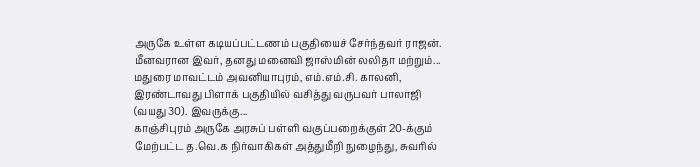அருகே உள்ள கடியப்பட்டணம் பகுதியைச் சேர்ந்தவர் ராஜன். மீனவரான இவர், தனது மனைவி ஜாஸ்மின் லலிதா மற்றும்...
மதுரை மாவட்டம் அவனியாபுரம், எம்.எம்.சி. காலனி, இரண்டாவது பிளாக் பகுதியில் வசித்து வருபவர் பாலாஜி (வயது 30). இவருக்கு...
காஞ்சிபுரம் அருகே அரசுப் பள்ளி வகுப்பறைக்குள் 20-க்கும் மேற்பட்ட த.வெ.க நிர்வாகிகள் அத்துமீறி நுழைந்து, சுவரில்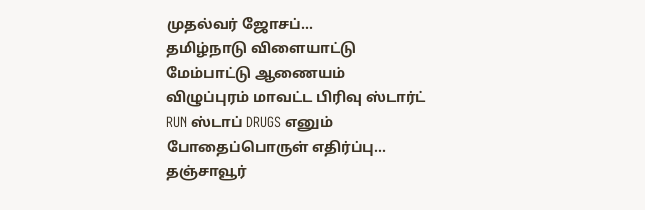முதல்வர் ஜோசப்...
தமிழ்நாடு விளையாட்டு மேம்பாட்டு ஆணையம் விழுப்புரம் மாவட்ட பிரிவு ஸ்டார்ட் RUN ஸ்டாப் DRUGS எனும் போதைப்பொருள் எதிர்ப்பு...
தஞ்சாவூர்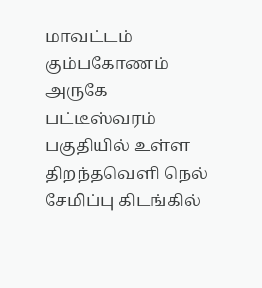மாவட்டம் கும்பகோணம் அருகே பட்டீஸ்வரம் பகுதியில் உள்ள திறந்தவெளி நெல் சேமிப்பு கிடங்கில்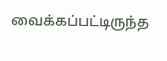வைக்கப்பட்டிருந்த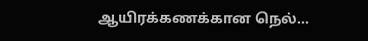ஆயிரக்கணக்கான நெல்...